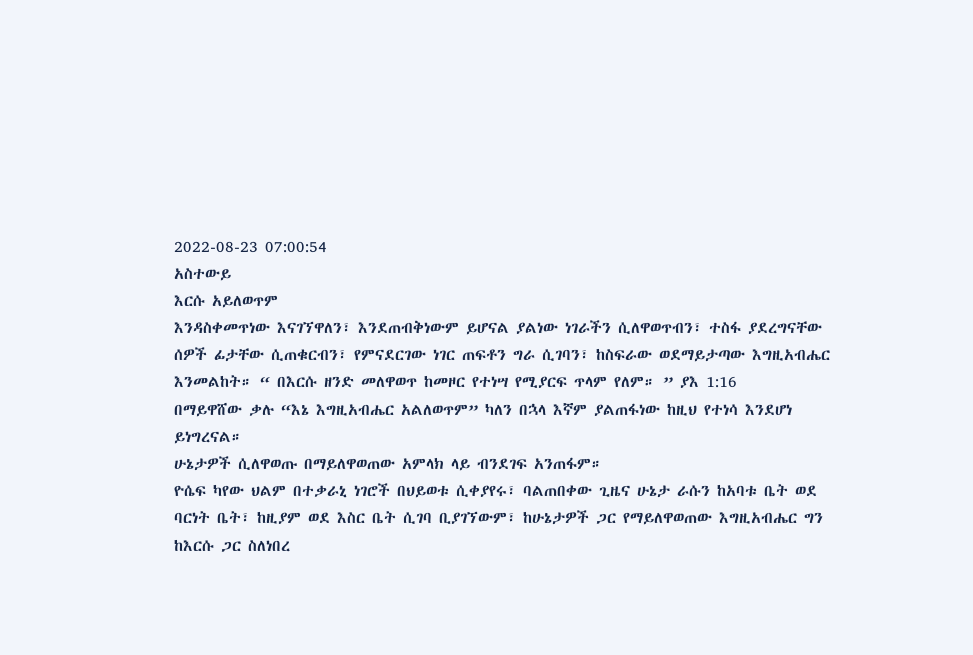2022-08-23 07:00:54
አስተውይ
እርሱ አይለወጥም
እንዳስቀመጥነው እናገኘዋለን፣ እንደጠብቅነውም ይሆናል ያልነው ነገራችን ሲለዋወጥብን፣ ተስፋ ያደረግናቸው ሰዎች ፊታቸው ሲጠቁርብን፣ የምናደርገው ነገር ጠፍቶን ግራ ሲገባን፣ ከስፍራው ወደማይታጣው እግዚአብሔር እንመልከት። “ በእርሱ ዘንድ መለዋወጥ ከመዞር የተነሣ የሚያርፍ ጥላም የለም። ” ያእ 1:16
በማይዋሸው ቃሉ “እኔ እግዚአብሔር አልለወጥም” ካለን በኋላ እኛም ያልጠፋነው ከዚህ የተነሳ እንደሆነ ይነግረናል።
ሁኔታዎች ሲለዋወጡ በማይለዋወጠው አምላክ ላይ ብንደገፍ አንጠፋም።
ዮሴፍ ካየው ህልም በተቃራኒ ነገሮች በህይወቱ ሲቀያየሩ፣ ባልጠበቀው ጊዜና ሁኔታ ራሱን ከአባቱ ቤት ወደ ባርነት ቤት፣ ከዚያም ወደ እስር ቤት ሲገባ ቢያገኘውም፣ ከሁኔታዎች ጋር የማይለዋወጠው እግዚአብሔር ግን ከእርሱ ጋር ስለነበረ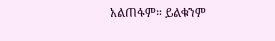አልጠፋም። ይልቁንም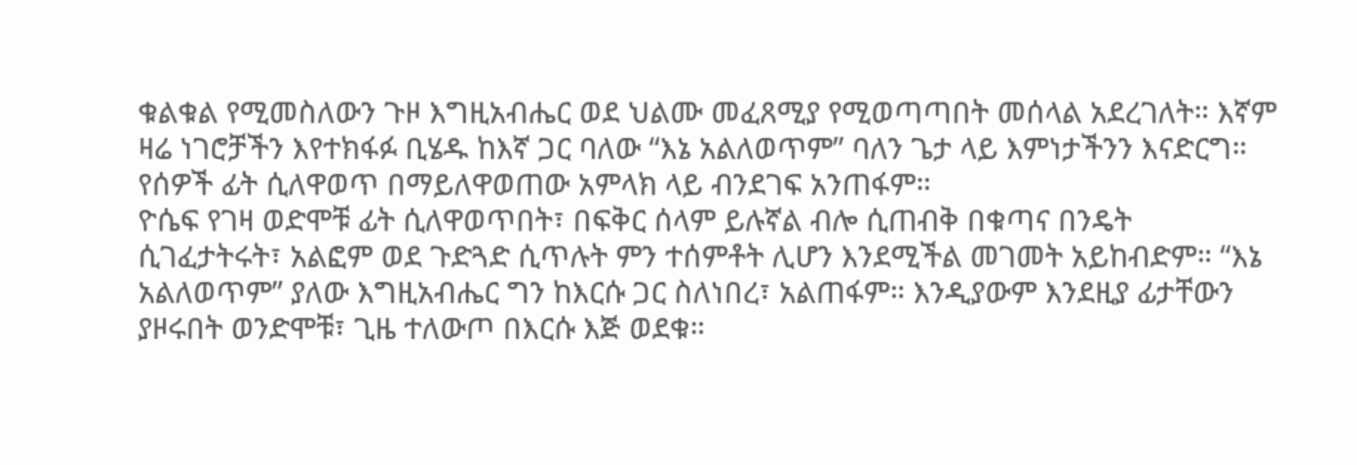ቁልቁል የሚመስለውን ጉዞ እግዚአብሔር ወደ ህልሙ መፈጸሚያ የሚወጣጣበት መሰላል አደረገለት። እኛም ዛሬ ነገሮቻችን እየተክፋፉ ቢሄዱ ከእኛ ጋር ባለው “እኔ አልለወጥም” ባለን ጌታ ላይ እምነታችንን እናድርግ።
የሰዎች ፊት ሲለዋወጥ በማይለዋወጠው አምላክ ላይ ብንደገፍ አንጠፋም።
ዮሴፍ የገዛ ወድሞቹ ፊት ሲለዋወጥበት፣ በፍቅር ሰላም ይሉኛል ብሎ ሲጠብቅ በቁጣና በንዴት ሲገፈታትሩት፣ አልፎም ወደ ጉድጓድ ሲጥሉት ምን ተሰምቶት ሊሆን እንደሚችል መገመት አይከብድም። “እኔ አልለወጥም” ያለው እግዚአብሔር ግን ከእርሱ ጋር ስለነበረ፣ አልጠፋም። እንዲያውም እንደዚያ ፊታቸውን ያዞሩበት ወንድሞቹ፣ ጊዜ ተለውጦ በእርሱ እጅ ወደቁ።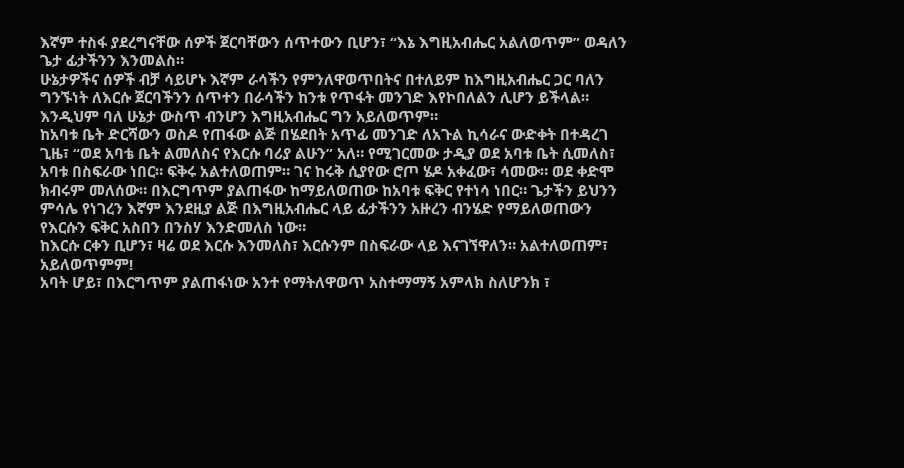እኛም ተስፋ ያደረግናቸው ሰዎች ጀርባቸውን ሰጥተውን ቢሆን፣ “እኔ እግዚአብሔር አልለወጥም” ወዳለን ጌታ ፊታችንን እንመልስ።
ሁኔታዎችና ሰዎች ብቻ ሳይሆኑ እኛም ራሳችን የምንለዋወጥበትና በተለይም ከእግዚአብሔር ጋር ባለን ግንኙነት ለእርሱ ጀርባችንን ሰጥተን በራሳችን ከንቱ የጥፋት መንገድ እየኮበለልን ሊሆን ይችላል። እንዲህም ባለ ሁኔታ ውስጥ ብንሆን እግዚአብሔር ግን አይለወጥም።
ከአባቱ ቤት ድርሻውን ወስዶ የጠፋው ልጅ በሄደበት አጥፊ መንገድ ለአጉል ኪሳራና ውድቀት በተዳረገ ጊዜ፣ “ወደ አባቴ ቤት ልመለስና የእርሱ ባሪያ ልሁን” አለ። የሚገርመው ታዲያ ወደ አባቱ ቤት ሲመለስ፣ አባቱ በስፍራው ነበር። ፍቅሩ አልተለወጠም። ገና ከሩቅ ሲያየው ሮጦ ሄዶ አቀፈው፣ ሳመው። ወደ ቀድሞ ክብሩም መለሰው። በእርግጥም ያልጠፋው ከማይለወጠው ከአባቱ ፍቅር የተነሳ ነበር። ጌታችን ይህንን ምሳሌ የነገረን እኛም እንደዚያ ልጅ በእግዚአብሔር ላይ ፊታችንን አዙረን ብንሄድ የማይለወጠውን የእርሱን ፍቅር አስበን በንስሃ እንድመለስ ነው።
ከእርሱ ርቀን ቢሆን፣ ዛሬ ወደ እርሱ እንመለስ፣ እርሱንም በስፍራው ላይ እናገኘዋለን። አልተለወጠም፣ አይለወጥምም!
አባት ሆይ፣ በእርግጥም ያልጠፋነው አንተ የማትለዋወጥ አስተማማኝ አምላክ ስለሆንክ ፣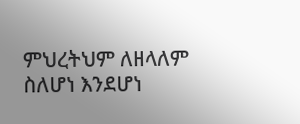ምህረትህም ለዘላለም ስለሆነ እንደሆነ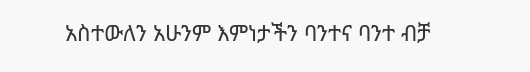አስተውለን አሁንም እምነታችን ባንተና ባንተ ብቻ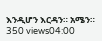እንዲሆን እርዳን። አሜን።
350 views04:00